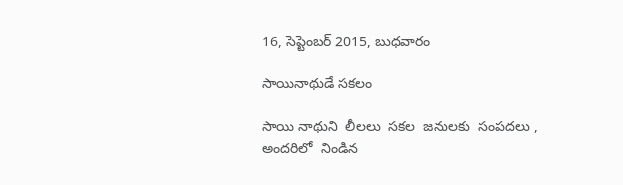16, సెప్టెంబర్ 2015, బుధవారం

సాయినాథుడే సకలం

సాయి నాథుని  లీలలు  సకల  జనులకు  సంపదలు ,
అందరిలో  నిండిన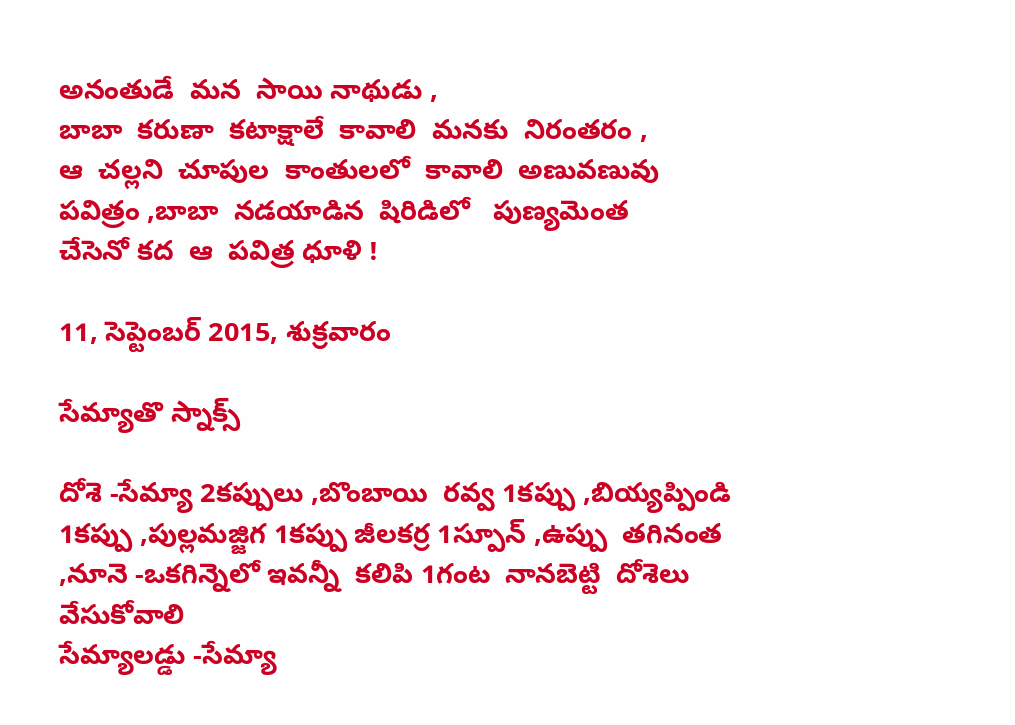అనంతుడే  మన  సాయి నాథుడు ,
బాబా  కరుణా  కటాక్షాలే  కావాలి  మనకు  నిరంతరం ,
ఆ  చల్లని  చూపుల  కాంతులలో  కావాలి  అణువణువు
పవిత్రం ,బాబా  నడయాడిన  షిరిడిలో   పుణ్యమెంత
చేసెనో కద  ఆ  పవిత్ర ధూళి !

11, సెప్టెంబర్ 2015, శుక్రవారం

సేమ్యాతొ స్నాక్స్

దోశె -సేమ్యా 2కప్పులు ,బొంబాయి  రవ్వ 1కప్పు ,బియ్యప్పిండి 1కప్పు ,పుల్లమజ్జిగ 1కప్పు జీలకర్ర 1స్పూన్ ,ఉప్పు  తగినంత ,నూనె -ఒకగిన్నెలో ఇవన్నీ  కలిపి 1గంట  నానబెట్టి  దోశెలు  వేసుకోవాలి
సేమ్యాలడ్డు -సేమ్యా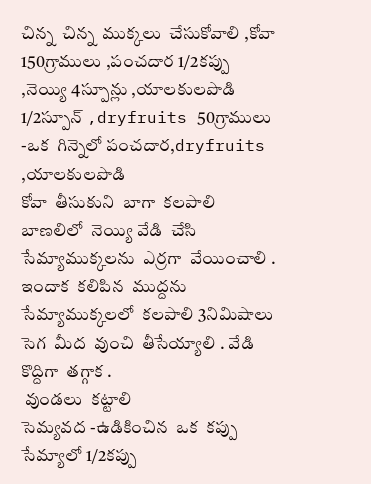చిన్న  చిన్న  ముక్కలు  చేసుకోవాలి ,కోవా 150గ్రాములు ,పంచదార 1/2కప్పు ,నెయ్యి 4స్పూన్లు ,యాలకులపొడి 1/2స్పూన్ ,dryfruits 50గ్రాములు -ఒక  గిన్నెలో పంచదార,dryfruits ,యాలకులపొడి
కోవా  తీసుకుని  బాగా  కలపాలి బాణలిలో  నెయ్యి వేడి  చేసి  సేమ్యాముక్కలను  ఎర్రగా  వేయించాలి . ఇందాక  కలిపిన  ముద్దను సేమ్యాముక్కలలో  కలపాలి 3నిమిషాలు  సెగ  మీద  వుంచి  తీసేయ్యాలి . వేడి  కొద్దిగా  తగ్గాక .
 వుండలు  కట్టాలి
సెమ్యవద -ఉడికించిన  ఒక  కప్పు  సేమ్యాలో 1/2కప్పు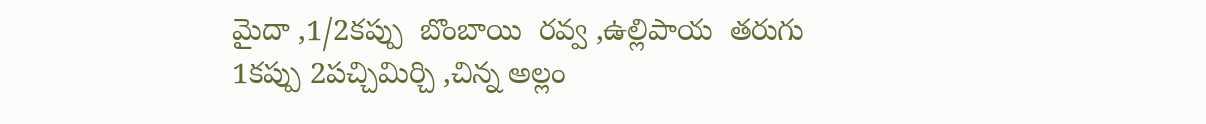మైదా ,1/2కప్పు  బొంబాయి  రవ్వ ,ఉల్లిపాయ  తరుగు 1కప్పు 2పచ్చిమిర్చి ,చిన్న అల్లం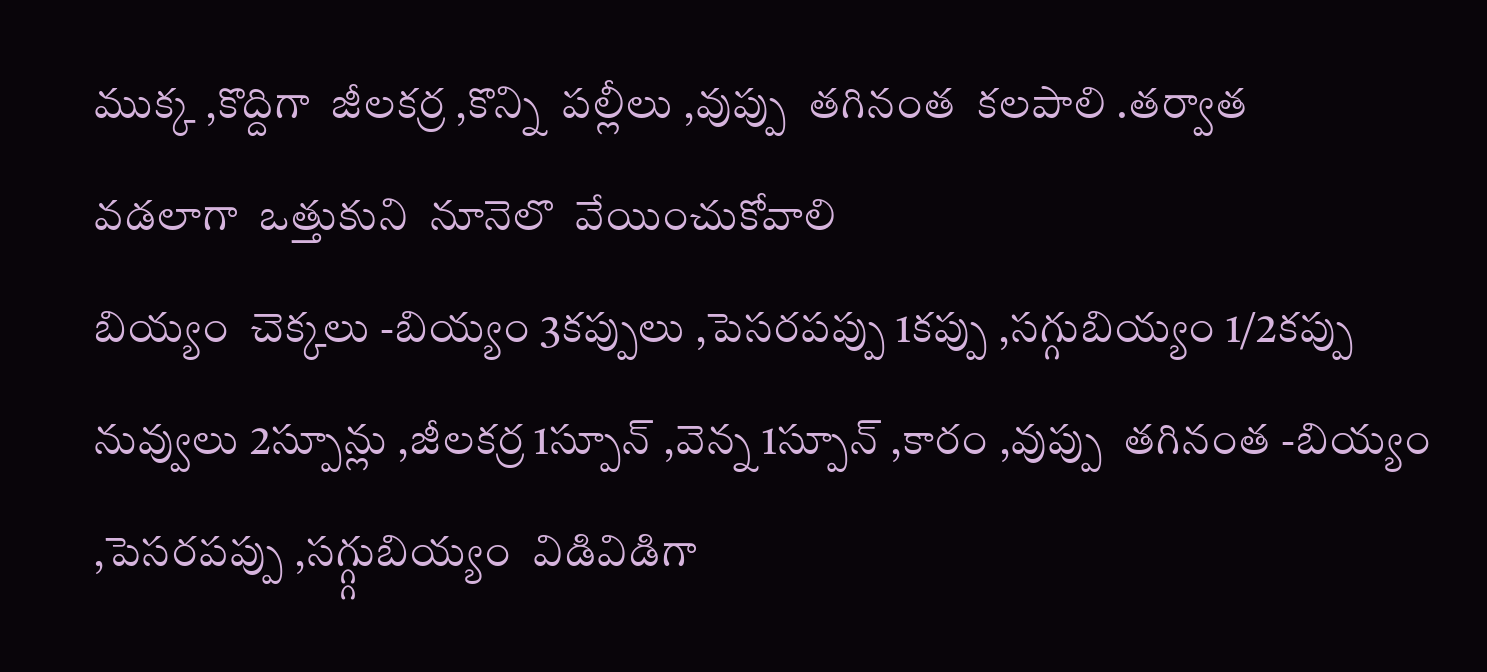ముక్క ,కొద్దిగా  జీలకర్ర ,కొన్ని  పల్లీలు ,వుప్పు  తగినంత  కలపాలి .తర్వాత
వడలాగా  ఒత్తుకుని  నూనెలొ  వేయించుకోవాలి
బియ్యం  చెక్కలు -బియ్యం 3కప్పులు ,పెసరపప్పు 1కప్పు ,సగ్గుబియ్యం 1/2కప్పు నువ్వులు 2స్పూన్లు ,జీలకర్ర 1స్పూన్ ,వెన్న 1స్పూన్ ,కారం ,వుప్పు  తగినంత -బియ్యం ,పెసరపప్పు ,సగ్గ్గుబియ్యం  విడివిడిగా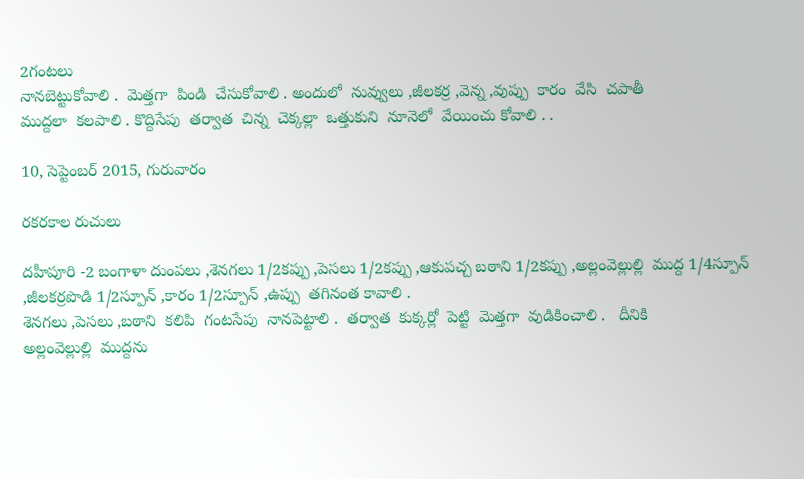2గంటలు
నానబెట్టుకోవాలి .  మెత్తగా  పిండి  చేసుకోవాలి . అందులో  నువ్వులు ,జీలకర్ర ,వెన్న ,వుప్పు  కారం  వేసి  చపాతీ
ముద్దలా  కలపాలి . కొద్దిసేపు  తర్వాత  చిన్న  చెక్కల్లా  ఒత్తుకుని  నూనెలో  వేయించు కోవాలి . .

10, సెప్టెంబర్ 2015, గురువారం

రకరకాల రుచులు

దహీపూరి -2 బంగాళా దుంపలు ,శెనగలు 1/2కప్పు ,పెసలు 1/2కప్పు ,ఆకుపచ్చ బఠాని 1/2కప్పు ,అల్లంవెల్లుల్లి  ముద్ద 1/4స్పూన్ ,జీలకర్రపొడి 1/2స్పూన్ ,కారం 1/2స్పూన్ ,ఉప్పు  తగినంత కావాలి .
శెనగలు ,పెసలు ,బఠాని  కలిపి  గంటసేపు  నానపెట్టాలి .  తర్వాత  కుక్కర్లో  పెట్టి  మెత్తగా  వుడికించాలి .   దీనికి
అల్లంవెల్లుల్లి  ముద్దను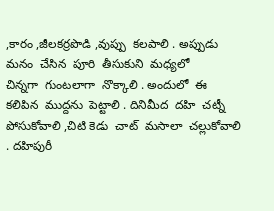,కారం ,జీలకర్రపొడి ,వుప్పు  కలపాలి . అప్పుడు  మనం  చేసిన  పూరి  తీసుకుని  మధ్యలో
చిన్నగా  గుంటలాగా  నొక్కాలి . అందులో  ఈ  కలిపిన  ముద్దను  పెట్టాలి . దినిమీద  దహి  చట్నీ  పోసుకోవాలి ,చిటి కెడు  చాట్  మసాలా  చల్లుకోవాలి . దహిపురీ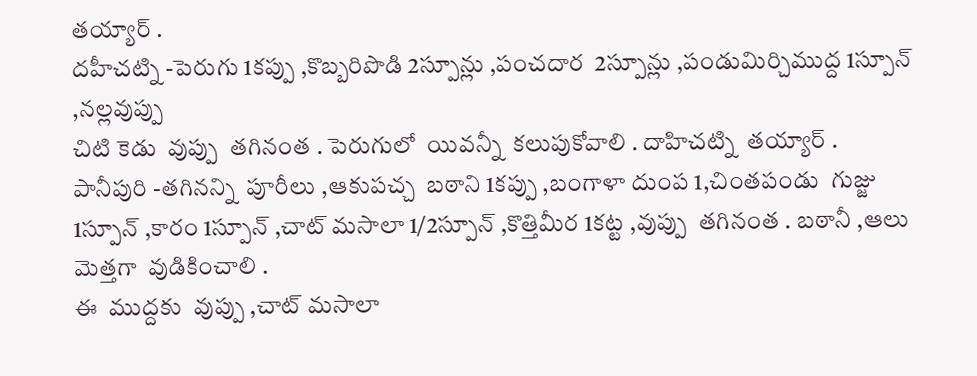తయ్యార్ .
దహీచట్ని -పెరుగు 1కప్పు ,కొబ్బరిపొడి 2స్పూన్లు ,పంచదార  2స్పూన్లు ,పండుమిర్చిముద్ద 1స్పూన్ ,నల్లవుప్పు
చిటి కెడు  వుప్పు  తగినంత . పెరుగులో  యివన్నీ  కలుపుకోవాలి . దాహిచట్ని  తయ్యార్ .
పానీపురి -తగినన్ని  పూరీలు ,ఆకుపచ్చ  బఠాని 1కప్పు ,బంగాళా దుంప 1,చింతపండు  గుజ్జు 1స్పూన్ ,కారం 1స్పూన్ ,చాట్ మసాలా 1/2స్పూన్ ,కొత్తిమీర 1కట్ట ,వుప్పు  తగినంత . బఠానీ ,ఆలు  మెత్తగా  వుడికించాలి .
ఈ  ముద్దకు  వుప్పు ,చాట్ మసాలా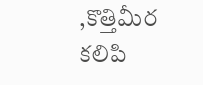,కొత్తిమీర కలిపి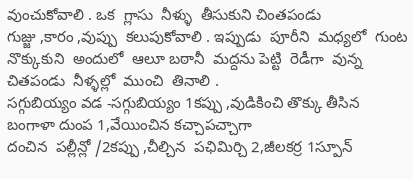వుంచుకోవాలి . ఒక  గ్లాసు  నీళ్ళు  తీసుకుని చింతపండు
గుజ్జు ,కారం ,వుప్పు  కలుపుకోవాలి . ఇప్పుడు  పూరీని  మధ్యలో  గుంట  నొక్కుకుని  అందులో  ఆలూ బఠానీ  మద్దను పెట్టి  రెడీగా  వున్న చితపండు  నీళ్ళల్లో  ముంచి  తినాలి .
సగ్గుబియ్యం వడ -సగ్గుబియ్యం 1కప్పు ,వుడికించి తొక్కు తీసిన  బంగాళా దుంప 1,వేయించిన కచ్చాపచ్చాగా
దంచిన  పల్లీన్లో /2కప్పు ,చీల్చిన  పఛిమిర్చి 2,జీలకర్ర 1స్పూన్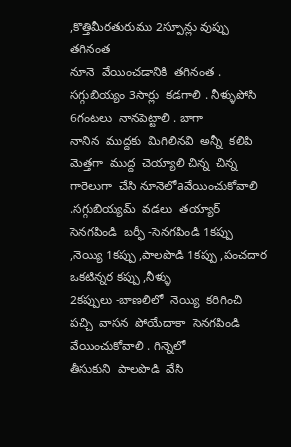,కొత్తిమీరతురుము 2స్పూన్లు వుప్పు  తగినంత
నూనె  వేయించడానికి  తగినంత . సగ్గుబియ్యం 3సార్లు  కడగాలి . నీళ్ళుపోసి  6గంటలు  నానపెట్టాలి . బాగా
నానిన  ముద్దకు  మిగిలినవి  అన్నీ  కలిపి  మెత్తగా  ముద్ద  చెయ్యాలి చిన్న  చిన్న  గారెలుగా  చేసి నూనెలోaవేయించుకోవాలి .సగ్గుబియ్యమ్  వడలు  తయ్యార్
సెనగపిండి  బర్ఫీ -సెనగపిండి 1కప్పు ,నెయ్యి 1కప్పు ,పాలపొడి 1కప్పు ,పంచదార ఒకటిన్నర కప్పు ,నీళ్ళు
2కప్పులు -బాణలిలో  నెయ్యి  కరిగించి  పచ్చి  వాసన  పోయేదాకా  సెనగపిండి  వేయించుకోవాలి . గిన్నెలో
తీసుకుని  పాలపొడి  వేసి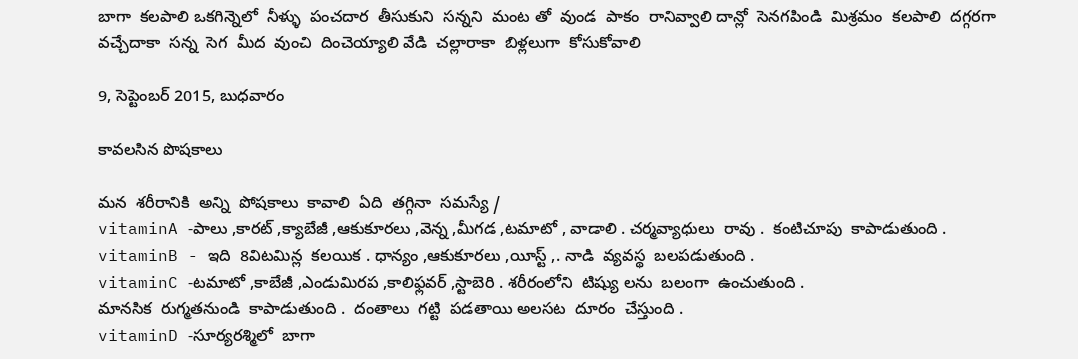బాగా  కలపాలి ఒకగిన్నెలో  నీళ్ళు  పంచదార  తీసుకుని  సన్నని  మంట తో  వుండ  పాకం  రానివ్వాలి దాన్లో  సెనగపిండి  మిశ్రమం  కలపాలి  దగ్గరగా  వచ్చేదాకా  సన్న  సెగ  మీద  వుంచి  దించెయ్యాలి వేడి  చల్లారాకా  బిళ్లలుగా  కోసుకోవాలి

9, సెప్టెంబర్ 2015, బుధవారం

కావలసిన పొషకాలు

మన  శరీరానికి  అన్ని  పోషకాలు  కావాలి  ఏది  తగ్గినా  సమస్యే /
vitaminA -పాలు ,కారట్ ,క్యాబేజీ ,ఆకుకూరలు ,వెన్న ,మీగడ ,టమాటో , వాడాలి . చర్మవ్యాధులు  రావు .  కంటిచూపు  కాపాడుతుంది .
vitaminB - ఇది  8విటమిన్ల  కలయిక . ధాన్యం ,ఆకుకూరలు ,యీస్ట్ ,. నాడి  వ్యవస్థ  బలపడుతుంది .
vitaminC -టమాటో ,కాబేజీ ,ఎండుమిరప ,కాలిఫ్లవర్ ,స్టాబెరి . శరీరంలోని  టిష్యు లను  బలంగా  ఉంచుతుంది .
మానసిక  రుగ్మతనుండి  కాపాడుతుంది .  దంతాలు  గట్టి  పడతాయి అలసట  దూరం  చేస్తుంది .
vitaminD -సూర్యరశ్మిలో  బాగా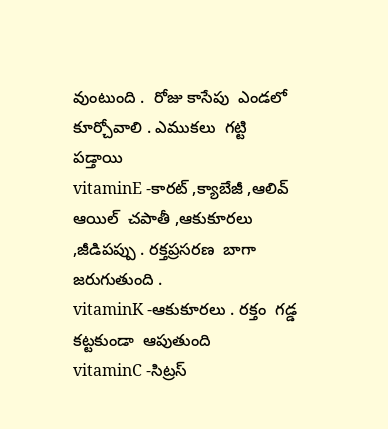వుంటుంది .  రోజు కాసేపు  ఎండలో  కూర్చోవాలి . ఎముకలు  గట్టి  పడ్తాయి
vitaminE -కారట్ ,క్యాబేజీ ,ఆలివ్ ఆయిల్  చపాతీ ,ఆకుకూరలు ,జీడిపప్పు . రక్తప్రసరణ  బాగా  జరుగుతుంది .
vitaminK -ఆకుకూరలు . రక్తం  గడ్డ  కట్టకుండా  ఆపుతుంది
vitaminC -సిట్రస్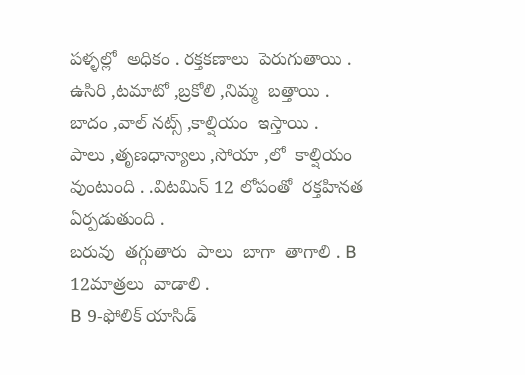పళ్ళల్లో  అధికం . రక్తకణాలు  పెరుగుతాయి . ఉసిరి ,టమాటో ,బ్రకోలి ,నిమ్మ  బత్తాయి .
బాదం ,వాల్ నట్స్ ,కాల్షియం  ఇస్తాయి .
పాలు ,తృణధాన్యాలు ,సోయా ,లో  కాల్షియం  వుంటుంది . .విటమిన్ 12 లోపంతో  రక్తహినత  ఏర్పడుతుంది .
బరువు  తగ్గుతారు  పాలు  బాగా  తాగాలి . B 12మాత్రలు  వాడాలి .
B 9-ఫోలిక్ యాసిడ్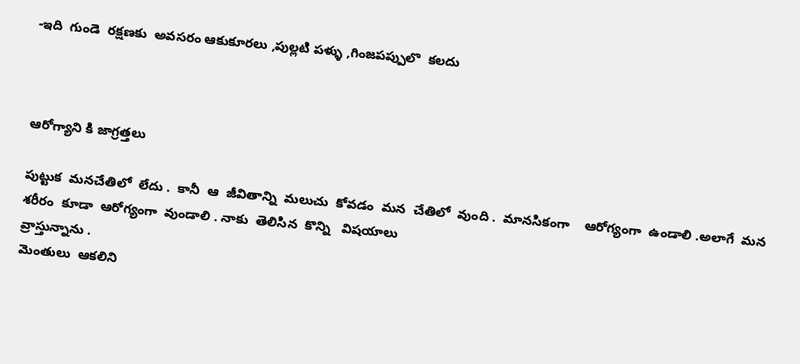-ఇది  గుండె  రక్షణకు  అవసరం ఆకుకూరలు ,పుల్లటి పళ్ళు ,గింజపప్పులొ  కలదు



ఆరోగ్యాని కి జాగ్రత్తలు

పుట్టుక  మనచేతిలో  లేదు .  కానీ  ఆ  జీవితాన్ని  మలుచు  కోవడం  మన  చేతిలో  వుంది .  మానసికంగా    ఆరోగ్యంగా  ఉండాలి .అలాగే  మన  శరీరం  కూడా  ఆరోగ్యంగా  వుండాలి . నాకు  తెలిసిన  కొన్ని   విషయాలు
వ్రాస్తున్నాను .
మెంతులు  ఆకలిని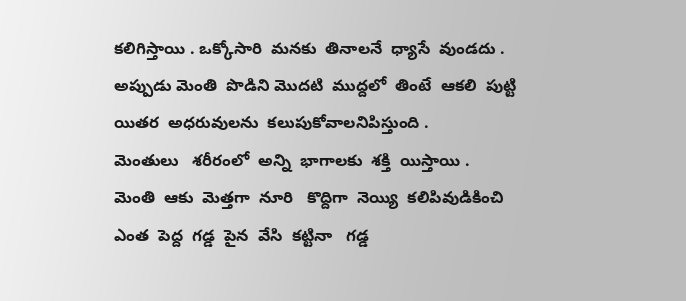కలిగిస్తాయి . ఒక్కోసారి  మనకు  తినాలనే  ధ్యాసే  వుండదు . అప్పుడు మెంతి  పొడిని మొదటి  ముద్దలో  తింటే  ఆకలి  పుట్టి  యితర  అధరువులను  కలుపుకోవాలనిపిస్తుంది .
మెంతులు   శరీరంలో  అన్ని  భాగాలకు  శక్తి  యిస్తాయి .
మెంతి  ఆకు  మెత్తగా  నూరి   కొద్దిగా  నెయ్యి  కలిపివుడికించి  ఎంత  పెద్ద  గడ్డ  పైన  వేసి  కట్టినా   గడ్డ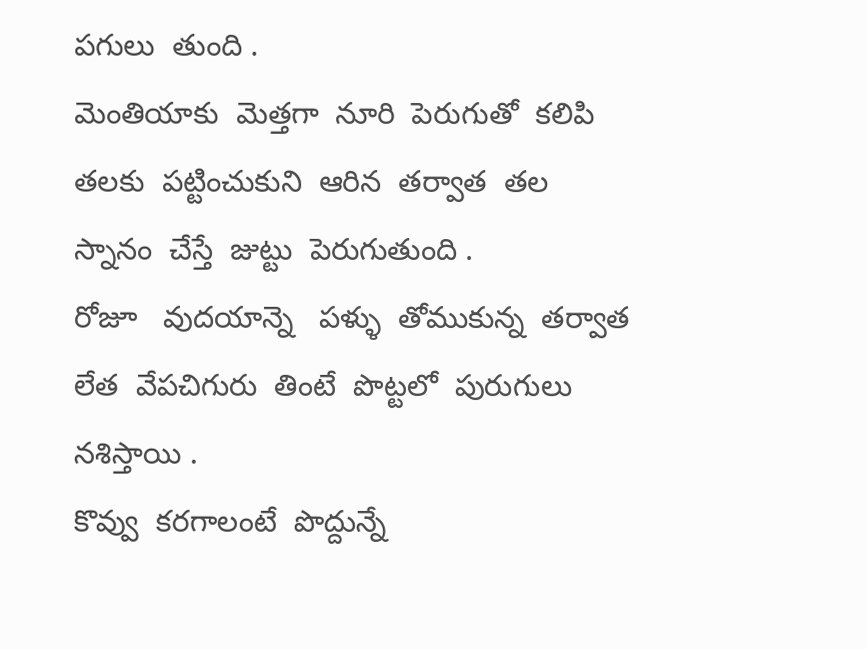పగులు  తుంది .
మెంతియాకు  మెత్తగా  నూరి  పెరుగుతో  కలిపి  తలకు  పట్టించుకుని  ఆరిన  తర్వాత  తల  స్నానం  చేస్తే  జుట్టు  పెరుగుతుంది .
రోజూ   వుదయాన్నె   పళ్ళు  తోముకున్న  తర్వాత  లేత  వేపచిగురు  తింటే  పొట్టలో  పురుగులు  నశిస్తాయి .
కొవ్వు  కరగాలంటే  పొద్దున్నే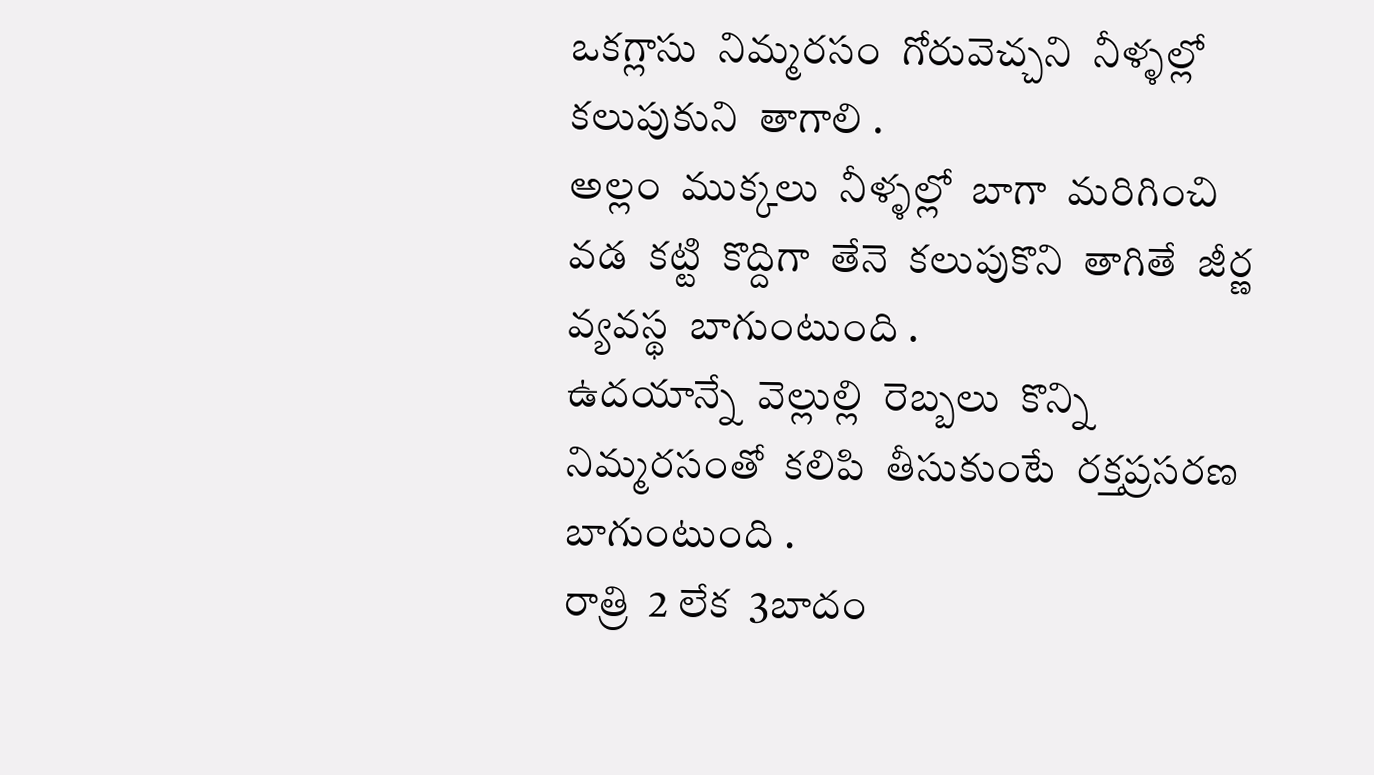ఒకగ్లాసు  నిమ్మరసం  గోరువెచ్చని  నీళ్ళల్లో  కలుపుకుని  తాగాలి .
అల్లం  ముక్కలు  నీళ్ళల్లో  బాగా  మరిగించి   వడ  కట్టి  కొద్దిగా  తేనె  కలుపుకొని  తాగితే  జీర్ణ వ్యవస్థ  బాగుంటుంది .
ఉదయాన్నే  వెల్లుల్లి  రెబ్బలు  కొన్ని   నిమ్మరసంతో  కలిపి  తీసుకుంటే  రక్తప్రసరణ  బాగుంటుంది .
రాత్రి  2 లేక  3బాదం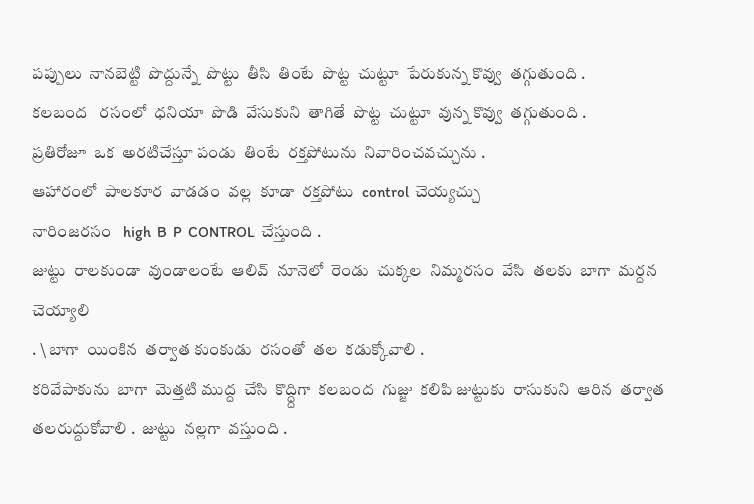పప్పులు  నానబెట్టి  పొద్దున్నే  పొట్టు  తీసి  తింటే  పొట్ట  చుట్టూ  పేరుకున్న కొవ్వు  తగ్గుతుంది .
కలబంద   రసంలో  ధనియా  పొడి  వేసుకుని  తాగితే  పొట్ట  చుట్టూ  వున్న కొవ్వు  తగ్గుతుంది .
ప్రతిరోజూ  ఒక  అరటిచేస్తూ పండు  తింటే  రక్తపోటును  నివారించవచ్చును .
ఆహారంలో  పాలకూర  వాడడం  వల్ల  కూడా  రక్తపోటు  control  చెయ్యచ్చు
నారింజరసం   high  B  P  CONTROL  చేస్తుంది .
జుట్టు  రాలకుండా  వుండాలంటే  ఆలివ్  నూనెలో  రెండు  చుక్కల  నిమ్మరసం  వేసి  తలకు  బాగా  మర్దన  చెయ్యాలి
. \ బాగా  యింకిన  తర్వాత కుంకుడు  రసంతో  తల  కడుక్కోవాలి .
కరివేపాకును  బాగా  మెత్తటి ముద్ద  చేసి  కొద్ద్దిగా  కలబంద  గుజ్జు  కలిపి జుట్టుకు  రాసుకుని  ఆరిన  తర్వాత
తలరుద్దుకోవాలి .  జుట్టు  నల్లగా  వస్తుంది .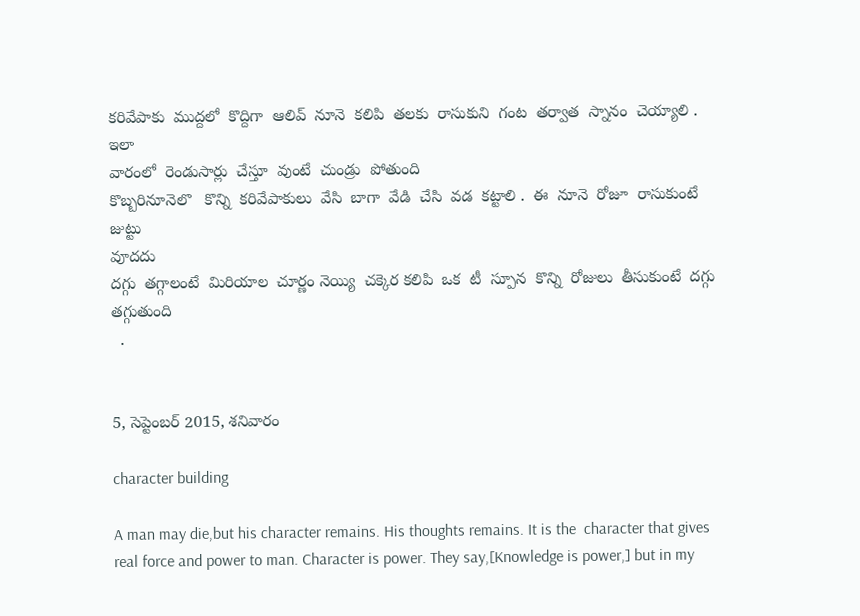కరివేపాకు  ముద్దలో  కొద్దిగా  ఆలివ్  నూనె  కలిపి  తలకు  రాసుకుని  గంట  తర్వాత  స్నానం  చెయ్యాలి . ఇలా
వారంలో  రెండుసార్లు  చేస్తూ  వుంటే  చుండ్రు  పోతుంది
కొబ్బరినూనెలొ   కొన్ని  కరివేపాకులు  వేసి  బాగా  వేడి  చేసి  వడ  కట్టాలి .  ఈ  నూనె  రోజూ  రాసుకుంటే జుట్టు
వూదదు
దగ్గు  తగ్గాలంటే  మిరియాల  చూర్ణం నెయ్యి  చక్కెర కలిపి  ఒక  టీ  స్పూన  కొన్ని  రోజులు  తీసుకుంటే  దగ్గు
తగ్గుతుంది
  .


5, సెప్టెంబర్ 2015, శనివారం

character building

A man may die,but his character remains. His thoughts remains. It is the  character that gives real force and power to man. Character is power. They say,[Knowledge is power,] but in my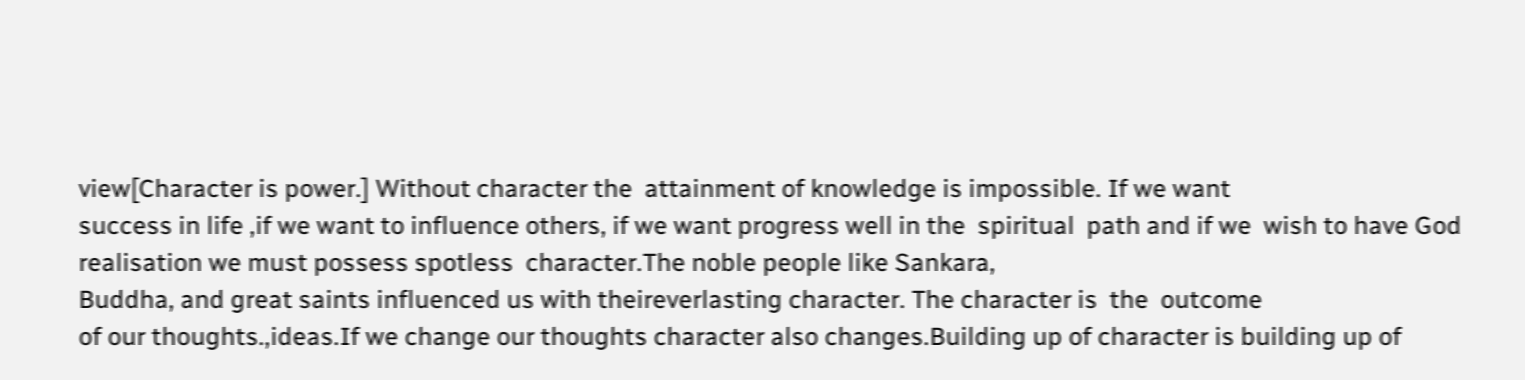view[Character is power.] Without character the  attainment of knowledge is impossible. If we want
success in life ,if we want to influence others, if we want progress well in the  spiritual  path and if we  wish to have God realisation we must possess spotless  character.The noble people like Sankara,
Buddha, and great saints influenced us with theireverlasting character. The character is  the  outcome
of our thoughts.,ideas.If we change our thoughts character also changes.Building up of character is building up of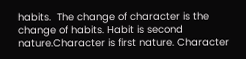habits.  The change of character is the change of habits. Habit is second nature.Character is first nature. Character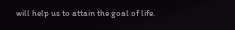will help us to attain the goal of life.